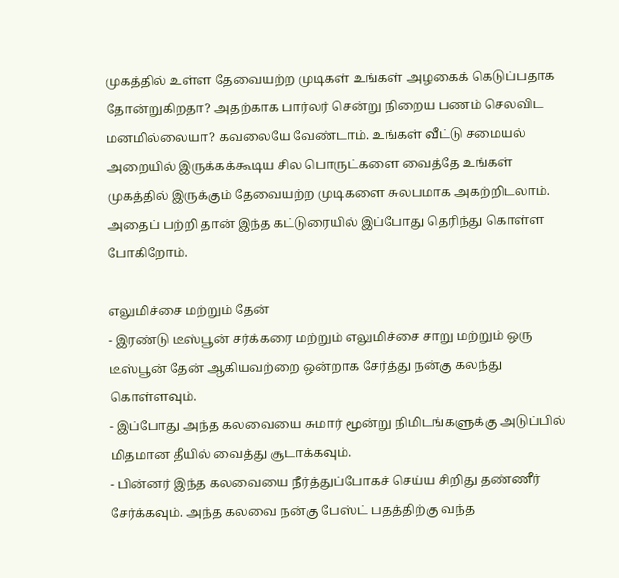முகத்தில் உள்ள தேவையற்ற முடிகள் உங்கள் அழகைக் கெடுப்பதாக தோன்றுகிறதா? அதற்காக பார்லர் சென்று நிறைய பணம் செலவிட மனமில்லையா? கவலையே வேண்டாம். உங்கள் வீட்டு சமையல் அறையில் இருக்கக்கூடிய சில பொருட்களை வைத்தே உங்கள் முகத்தில் இருக்கும் தேவையற்ற முடிகளை சுலபமாக அகற்றிடலாம். அதைப் பற்றி தான் இந்த கட்டுரையில் இப்போது தெரிந்து கொள்ள போகிறோம்.

எலுமிச்சை மற்றும் தேன்
- இரண்டு டீஸ்பூன் சர்க்கரை மற்றும் எலுமிச்சை சாறு மற்றும் ஒரு டீஸ்பூன் தேன் ஆகியவற்றை ஒன்றாக சேர்த்து நன்கு கலந்து கொள்ளவும்.
- இப்போது அந்த கலவையை சுமார் மூன்று நிமிடங்களுக்கு அடுப்பில் மிதமான தீயில் வைத்து சூடாக்கவும்.
- பின்னர் இந்த கலவையை நீர்த்துப்போகச் செய்ய சிறிது தண்ணீர் சேர்க்கவும். அந்த கலவை நன்கு பேஸ்ட் பதத்திற்கு வந்த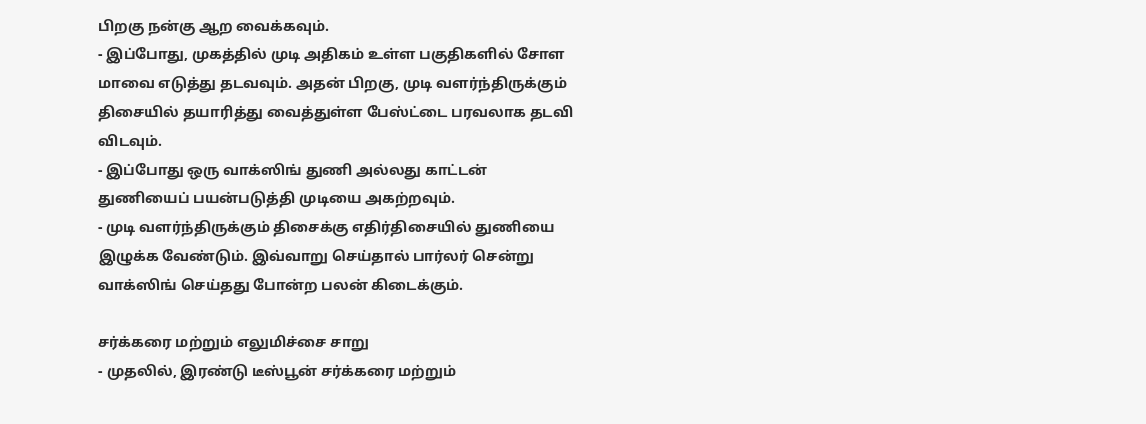பிறகு நன்கு ஆற வைக்கவும்.
- இப்போது, முகத்தில் முடி அதிகம் உள்ள பகுதிகளில் சோள மாவை எடுத்து தடவவும். அதன் பிறகு, முடி வளர்ந்திருக்கும் திசையில் தயாரித்து வைத்துள்ள பேஸ்ட்டை பரவலாக தடவி விடவும்.
- இப்போது ஒரு வாக்ஸிங் துணி அல்லது காட்டன் துணியைப் பயன்படுத்தி முடியை அகற்றவும்.
- முடி வளர்ந்திருக்கும் திசைக்கு எதிர்திசையில் துணியை இழுக்க வேண்டும். இவ்வாறு செய்தால் பார்லர் சென்று வாக்ஸிங் செய்தது போன்ற பலன் கிடைக்கும்.

சர்க்கரை மற்றும் எலுமிச்சை சாறு
- முதலில், இரண்டு டீஸ்பூன் சர்க்கரை மற்றும்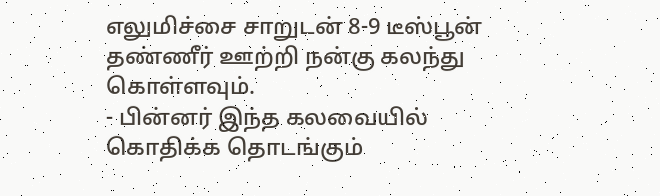எலுமிச்சை சாறுடன் 8-9 டீஸ்பூன் தண்ணீர் ஊற்றி நன்கு கலந்து கொள்ளவும்.
- பின்னர் இந்த கலவையில் கொதிக்க தொடங்கும்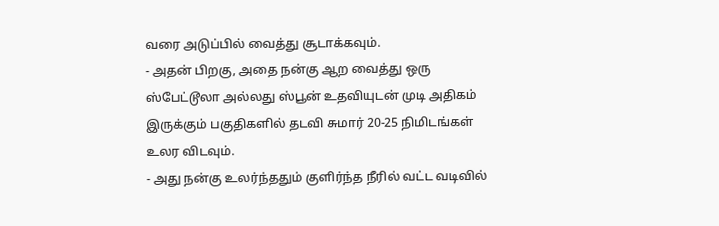வரை அடுப்பில் வைத்து சூடாக்கவும்.
- அதன் பிறகு, அதை நன்கு ஆற வைத்து ஒரு ஸ்பேட்டூலா அல்லது ஸ்பூன் உதவியுடன் முடி அதிகம் இருக்கும் பகுதிகளில் தடவி சுமார் 20-25 நிமிடங்கள் உலர விடவும்.
- அது நன்கு உலர்ந்ததும் குளிர்ந்த நீரில் வட்ட வடிவில்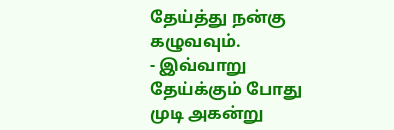தேய்த்து நன்கு கழுவவும்.
- இவ்வாறு தேய்க்கும் போது முடி அகன்று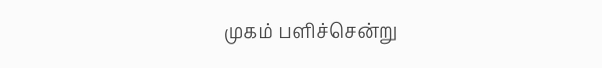முகம் பளிச்சென்று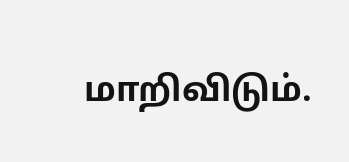மாறிவிடும்.